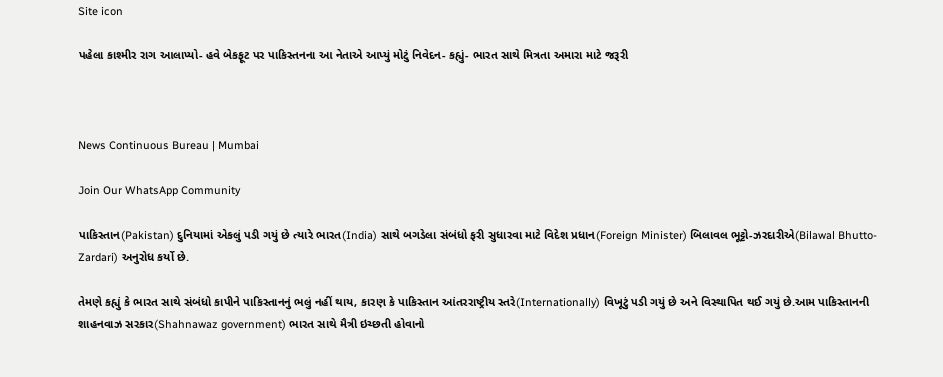Site icon

પહેલા કાશ્મીર રાગ આલાપ્યો- હવે બેકફૂટ પર પાકિસ્તનના આ નેતાએ આપ્યું મોટું નિવેદન- કહ્યું- ભારત સાથે મિત્રતા અમારા માટે જરૂરી



News Continuous Bureau | Mumbai

Join Our WhatsApp Community

પાકિસ્તાન(Pakistan) દુનિયામાં એકલું પડી ગયું છે ત્યારે ભારત(India) સાથે બગડેલા સંબંધો ફરી સુધારવા માટે વિદેશ પ્રધાન(Foreign Minister) બિલાવલ ભૂટ્ટો-ઝરદારીએ(Bilawal Bhutto-Zardari) અનુરોધ કર્યો છે.

તેમણે કહ્યું કે ભારત સાથે સંબંધો કાપીને પાકિસ્તાનનું ભલું નહીં થાય, કારણ કે પાકિસ્તાન આંતરરાષ્ટ્રીય સ્તરે(Internationally) વિખૂટું પડી ગયું છે અને વિસ્થાપિત થઈ ગયું છે.આમ પાકિસ્તાનની શાહનવાઝ સરકાર(Shahnawaz government) ભારત સાથે મૈત્રી ઇચ્છતી હોવાનો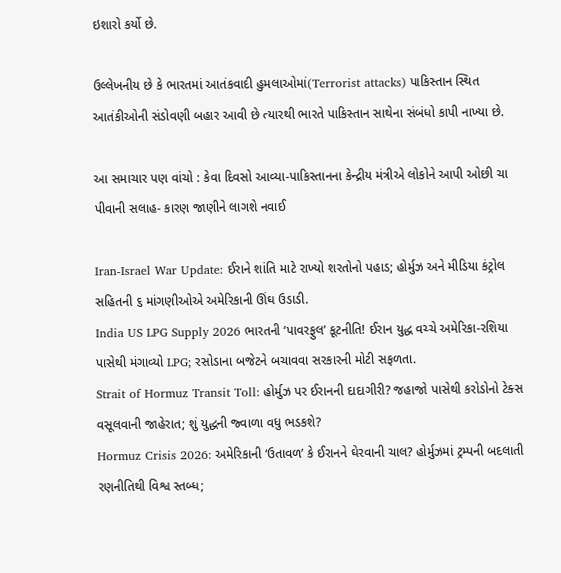ઇશારો કર્યો છે.

ઉલ્લેખનીય છે કે ભારતમાં આતંકવાદી હુમલાઓમાં(Terrorist attacks) પાકિસ્તાન સ્થિત આતંકીઓની સંડોવણી બહાર આવી છે ત્યારથી ભારતે પાકિસ્તાન સાથેના સંબંધો કાપી નાખ્યા છે.

આ સમાચાર પણ વાંચો : કેવા દિવસો આવ્યા-પાકિસ્તાનના કેન્દ્રીય મંત્રીએ લોકોને આપી ઓછી ચા પીવાની સલાહ- કારણ જાણીને લાગશે નવાઈ

Iran-Israel War Update: ઈરાને શાંતિ માટે રાખ્યો શરતોનો પહાડ; હોર્મુઝ અને મીડિયા કંટ્રોલ સહિતની ૬ માંગણીઓએ અમેરિકાની ઊંઘ ઉડાડી.
India US LPG Supply 2026 ભારતની ‘પાવરફુલ’ કૂટનીતિ! ઈરાન યુદ્ધ વચ્ચે અમેરિકા-રશિયા પાસેથી મંગાવ્યો LPG; રસોડાના બજેટને બચાવવા સરકારની મોટી સફળતા.
Strait of Hormuz Transit Toll: હોર્મુઝ પર ઈરાનની દાદાગીરી? જહાજો પાસેથી કરોડોનો ટેક્સ વસૂલવાની જાહેરાત; શું યુદ્ધની જ્વાળા વધુ ભડકશે?
Hormuz Crisis 2026: અમેરિકાની ‘ઉતાવળ’ કે ઈરાનને ઘેરવાની ચાલ? હોર્મુઝમાં ટ્રમ્પની બદલાતી રણનીતિથી વિશ્વ સ્તબ્ધ;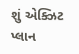શું એક્ઝિટ પ્લાન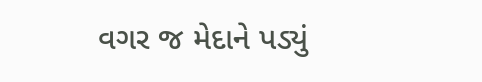વગર જ મેદાને પડ્યું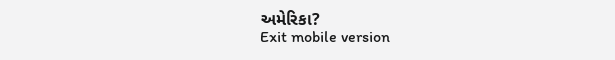અમેરિકા?
Exit mobile version